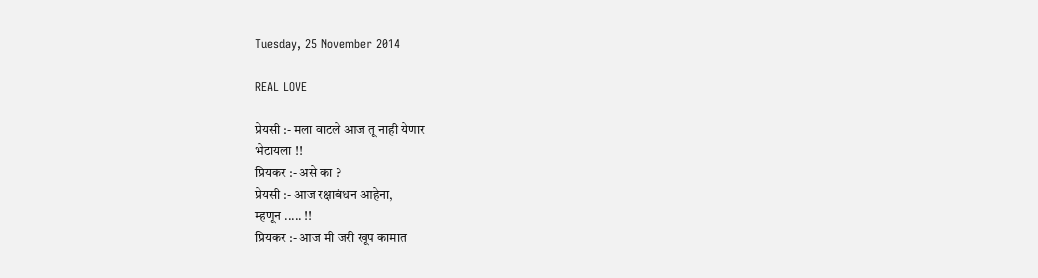Tuesday, 25 November 2014

REAL LOVE

प्रेयसी :- मला वाटले आज तू नाही येणार
भेटायला !!
प्रियकर :- असे का ?
प्रेयसी :- आज रक्षाबंधन आहेना,
म्हणून ..... !!
प्रियकर :- आज मी जरी खूप कामात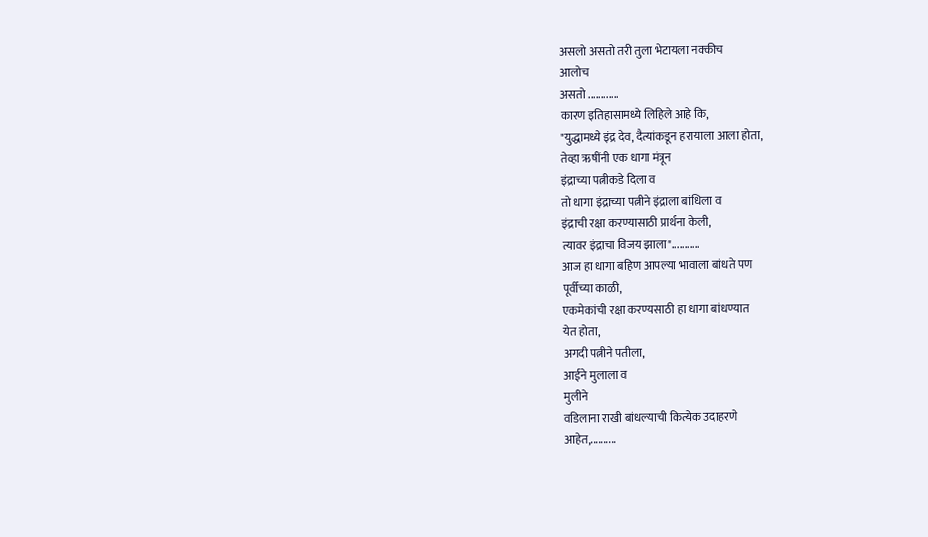असलो असतो तरी तुला भेटायला नक्कीच
आलोच
असतो ............
कारण इतिहासामध्ये लिहिले आहे कि,
"युद्धामध्ये इंद्र देव, दैत्यांकडून हरायाला आला होता,
तेव्हा ऋषींनी एक धागा मंत्रून
इंद्राच्या पत्नीकडे दिला व
तो धागा इंद्राच्या पत्नीने इंद्राला बांधिला व
इंद्राची रक्षा करण्यासाठी प्रार्थना केली,
त्यावर इंद्राचा विजय झाला"...........
आज हा धागा बहिण आपल्या भावाला बांधते पण
पूर्वीच्या काळी,
एकमेकांची रक्षा करण्यसाठी हा धागा बांधण्यात
येत होता,
अगदी पत्नीने पतीला,
आईने मुलाला व
मुलीने
वडिलाना राखी बांधल्याची कित्येक उदाहरणे
आहेत,..........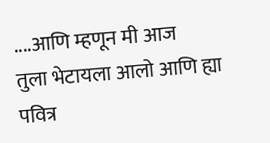....आणि म्हणून मी आज
तुला भेटायला आलो आणि ह्या पवित्र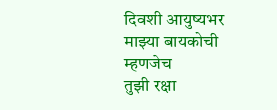दिवशी आयुष्यभर
माझ्या बायकोची म्हणजेच
तुझी रक्षा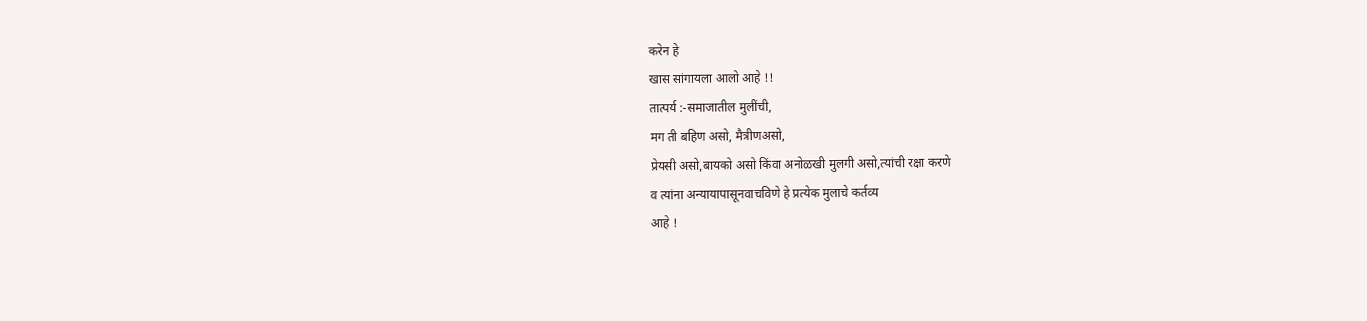करेन हे
खास सांगायला आलो आहे !!
तात्पर्य :-समाजातील मुलींची,
मग ती बहिण असो, मैत्रीणअसो,
प्रेयसी असो,बायको असो किंवा अनोळखी मुलगी असो,त्यांची रक्षा करणे
व त्यांना अन्यायापासूनवाचविणे हे प्रत्येक मुलाचे कर्तव्य
आहे !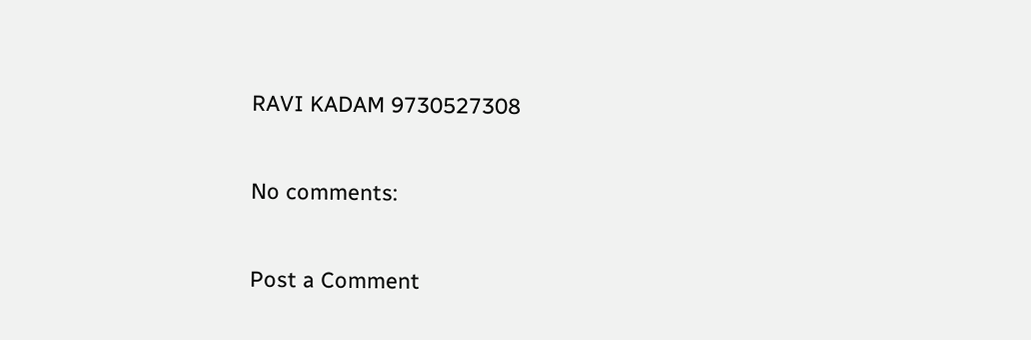RAVI KADAM 9730527308

No comments:

Post a Comment